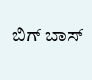ಬಿಗ್ ಬಾಸ್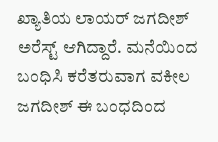ಖ್ಯಾತಿಯ ಲಾಯರ್ ಜಗದೀಶ್ ಅರೆಸ್ಟ್ ಆಗಿದ್ದಾರೆ. ಮನೆಯಿಂದ ಬಂಧಿಸಿ ಕರೆತರುವಾಗ ವಕೀಲ ಜಗದೀಶ್ ಈ ಬಂಧದಿಂದ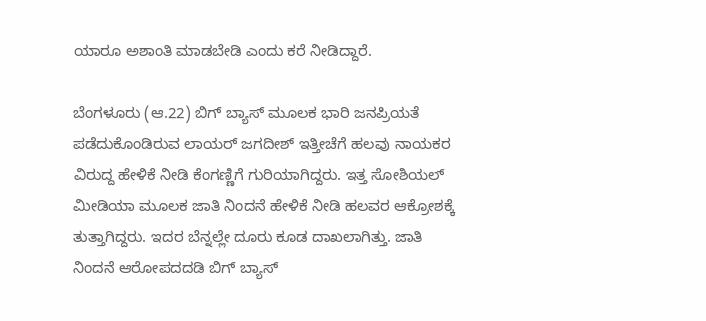ಯಾರೂ ಅಶಾಂತಿ ಮಾಡಬೇಡಿ ಎಂದು ಕರೆ ನೀಡಿದ್ದಾರೆ.

ಬೆಂಗಳೂರು (ಆ.22) ಬಿಗ್ ಬ್ಯಾಸ್ ಮೂಲಕ ಭಾರಿ ಜನಪ್ರಿಯತೆ ಪಡೆದುಕೊಂಡಿರುವ ಲಾಯರ್ ಜಗದೀಶ್ ಇತ್ತೀಚೆಗೆ ಹಲವು ನಾಯಕರ ವಿರುದ್ದ ಹೇಳಿಕೆ ನೀಡಿ ಕೆಂಗಣ್ಣಿಗೆ ಗುರಿಯಾಗಿದ್ದರು. ಇತ್ತ ಸೋಶಿಯಲ್ ಮೀಡಿಯಾ ಮೂಲಕ ಜಾತಿ ನಿಂದನೆ ಹೇಳಿಕೆ ನೀಡಿ ಹಲವರ ಆಕ್ರೋಶಕ್ಕೆ ತುತ್ತಾಗಿದ್ದರು. ಇದರ ಬೆನ್ನಲ್ಲೇ ದೂರು ಕೂಡ ದಾಖಲಾಗಿತ್ತು. ಜಾತಿ ನಿಂದನೆ ಆರೋಪದದಡಿ ಬಿಗ್ ಬ್ಯಾಸ್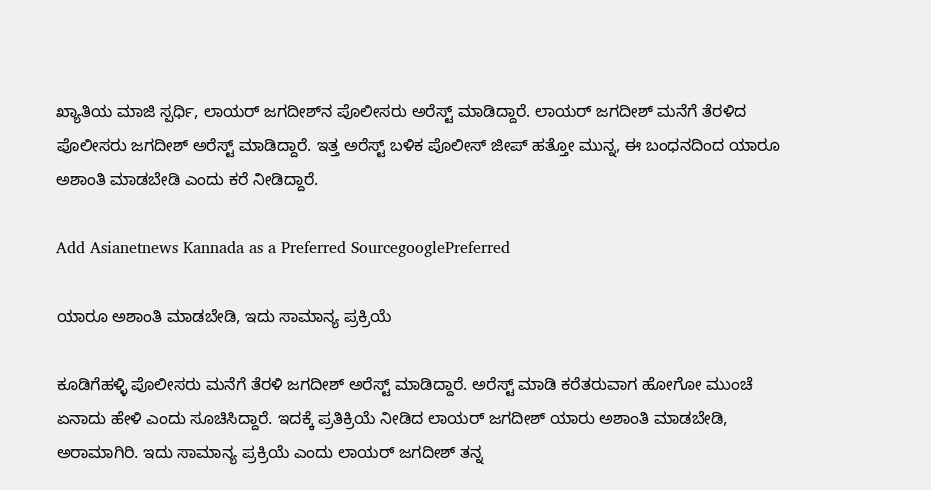ಖ್ಯಾತಿಯ ಮಾಜಿ ಸ್ಪರ್ಧಿ, ಲಾಯರ್ ಜಗದೀಶ್‌ನ ಪೊಲೀಸರು ಅರೆಸ್ಟ್ ಮಾಡಿದ್ದಾರೆ. ಲಾಯರ್ ಜಗದೀಶ್ ಮನೆಗೆ ತೆರಳಿದ ಪೊಲೀಸರು ಜಗದೀಶ್ ಅರೆಸ್ಟ್ ಮಾಡಿದ್ದಾರೆ. ಇತ್ತ ಅರೆಸ್ಟ್ ಬಳಿಕ ಪೊಲೀಸ್ ಜೀಪ್ ಹತ್ತೋ ಮುನ್ನ, ಈ ಬಂಧನದಿಂದ ಯಾರೂ ಅಶಾಂತಿ ಮಾಡಬೇಡಿ ಎಂದು ಕರೆ ನೀಡಿದ್ದಾರೆ.

Add Asianetnews Kannada as a Preferred SourcegooglePreferred

ಯಾರೂ ಅಶಾಂತಿ ಮಾಡಬೇಡಿ, ಇದು ಸಾಮಾನ್ಯ ಪ್ರಕ್ರಿಯೆ

ಕೂಡಿಗೆಹಳ್ಳಿ ಪೊಲೀಸರು ಮನೆಗೆ ತೆರಳಿ ಜಗದೀಶ್ ಅರೆಸ್ಟ್ ಮಾಡಿದ್ದಾರೆ. ಅರೆಸ್ಟ್ ಮಾಡಿ ಕರೆತರುವಾಗ ಹೋಗೋ ಮುಂಚೆ ಏನಾದು ಹೇಳಿ ಎಂದು ಸೂಚಿಸಿದ್ದಾರೆ. ಇದಕ್ಕೆ ಪ್ರತಿಕ್ರಿಯೆ ನೀಡಿದ ಲಾಯರ್ ಜಗದೀಶ್ ಯಾರು ಅಶಾಂತಿ ಮಾಡಬೇಡಿ, ಅರಾಮಾಗಿರಿ. ಇದು ಸಾಮಾನ್ಯ ಪ್ರಕ್ರಿಯೆ ಎಂದು ಲಾಯರ್ ಜಗದೀಶ್ ತನ್ನ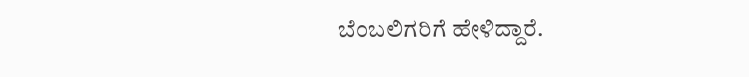ಬೆಂಬಲಿಗರಿಗೆ ಹೇಳಿದ್ದಾರೆ.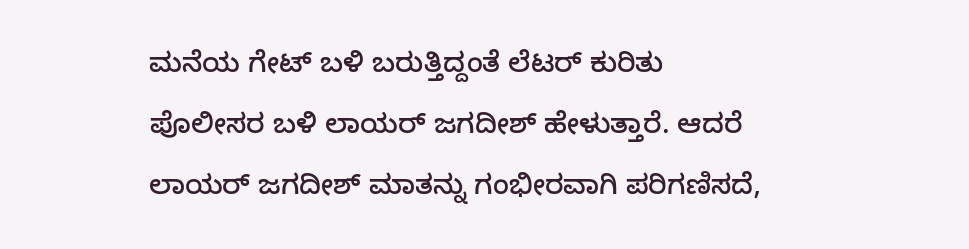ಮನೆಯ ಗೇಟ್ ಬಳಿ ಬರುತ್ತಿದ್ದಂತೆ ಲೆಟರ್ ಕುರಿತು ಪೊಲೀಸರ ಬಳಿ ಲಾಯರ್ ಜಗದೀಶ್ ಹೇಳುತ್ತಾರೆ. ಆದರೆ ಲಾಯರ್ ಜಗದೀಶ್ ಮಾತನ್ನು ಗಂಭೀರವಾಗಿ ಪರಿಗಣಿಸದೆ,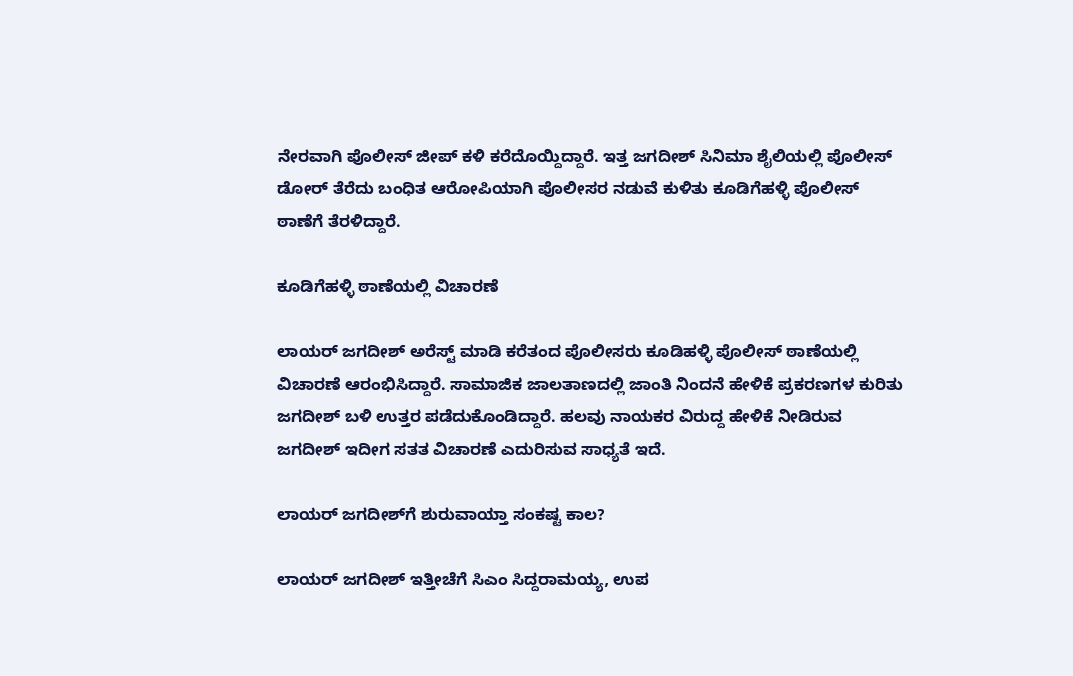ನೇರವಾಗಿ ಪೊಲೀಸ್ ಜೀಪ್ ಕಳಿ ಕರೆದೊಯ್ದಿದ್ದಾರೆ. ಇತ್ತ ಜಗದೀಶ್ ಸಿನಿಮಾ ಶೈಲಿಯಲ್ಲಿ ಪೊಲೀಸ್ ಡೋರ್ ತೆರೆದು ಬಂಧಿತ ಆರೋಪಿಯಾಗಿ ಪೊಲೀಸರ ನಡುವೆ ಕುಳಿತು ಕೂಡಿಗೆಹಳ್ಳಿ ಪೊಲೀಸ್ ಠಾಣೆಗೆ ತೆರಳಿದ್ದಾರೆ.

ಕೂಡಿಗೆಹಳ್ಳಿ ಠಾಣೆಯಲ್ಲಿ ವಿಚಾರಣೆ

ಲಾಯರ್ ಜಗದೀಶ್ ಅರೆಸ್ಟ್ ಮಾಡಿ ಕರೆತಂದ ಪೊಲೀಸರು ಕೂಡಿಹಳ್ಳಿ ಪೊಲೀಸ್ ಠಾಣೆಯಲ್ಲಿ ವಿಚಾರಣೆ ಆರಂಭಿಸಿದ್ದಾರೆ. ಸಾಮಾಜಿಕ ಜಾಲತಾಣದಲ್ಲಿ ಜಾಂತಿ ನಿಂದನೆ ಹೇಳಿಕೆ ಪ್ರಕರಣಗಳ ಕುರಿತು ಜಗದೀಶ್ ಬಳಿ ಉತ್ತರ ಪಡೆದುಕೊಂಡಿದ್ದಾರೆ. ಹಲವು ನಾಯಕರ ವಿರುದ್ದ ಹೇಳಿಕೆ ನೀಡಿರುವ ಜಗದೀಶ್ ಇದೀಗ ಸತತ ವಿಚಾರಣೆ ಎದುರಿಸುವ ಸಾಧ್ಯತೆ ಇದೆ.

ಲಾಯರ್ ಜಗದೀಶ್‌ಗೆ ಶುರುವಾಯ್ತಾ ಸಂಕಷ್ಟ ಕಾಲ?

ಲಾಯರ್ ಜಗದೀಶ್ ಇತ್ತೀಚೆಗೆ ಸಿಎಂ ಸಿದ್ದರಾಮಯ್ಯ, ಉಪ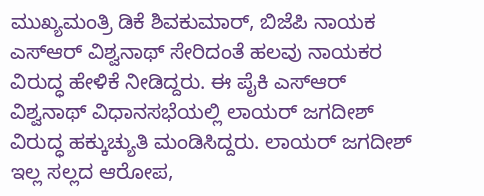ಮುಖ್ಯಮಂತ್ರಿ ಡಿಕೆ ಶಿವಕುಮಾರ್, ಬಿಜೆಪಿ ನಾಯಕ ಎಸ್ಆರ್ ವಿಶ್ವನಾಥ್ ಸೇರಿದಂತೆ ಹಲವು ನಾಯಕರ ವಿರುದ್ಧ ಹೇಳಿಕೆ ನೀಡಿದ್ದರು. ಈ ಪೈಕಿ ಎಸ್ಆರ್ ವಿಶ್ವನಾಥ್ ವಿಧಾನಸಭೆಯಲ್ಲಿ ಲಾಯರ್ ಜಗದೀಶ್ ವಿರುದ್ಧ ಹಕ್ಕುಚ್ಯುತಿ ಮಂಡಿಸಿದ್ದರು. ಲಾಯರ್ ಜಗದೀಶ್ ಇಲ್ಲ ಸಲ್ಲದ ಆರೋಪ,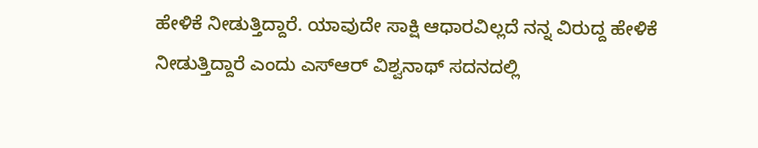ಹೇಳಿಕೆ ನೀಡುತ್ತಿದ್ದಾರೆ. ಯಾವುದೇ ಸಾಕ್ಷಿ ಆಧಾರವಿಲ್ಲದೆ ನನ್ನ ವಿರುದ್ದ ಹೇಳಿಕೆ ನೀಡುತ್ತಿದ್ದಾರೆ ಎಂದು ಎಸ್ಆರ್ ವಿಶ್ವನಾಥ್ ಸದನದಲ್ಲಿ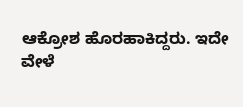ಆಕ್ರೋಶ ಹೊರಹಾಕಿದ್ದರು. ಇದೇ ವೇಳೆ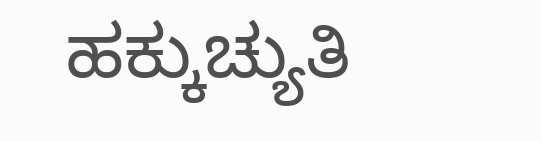ಹಕ್ಕುಚ್ಯುತಿ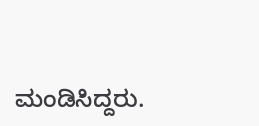ಮಂಡಿಸಿದ್ದರು.